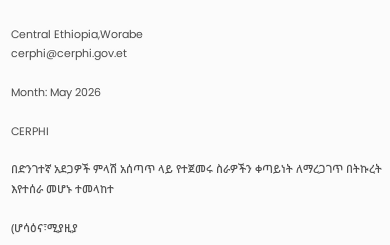Central Ethiopia,Worabe
cerphi@cerphi.gov.et

Month: May 2026

CERPHI

በድንገተኛ አደጋዎች ምላሽ አሰጣጥ ላይ የተጀመሩ ስራዎችን ቀጣይነት ለማረጋገጥ በትኩረት እየተሰራ መሆኑ ተመላከተ

(ሆሳዕና፣ሚያዚያ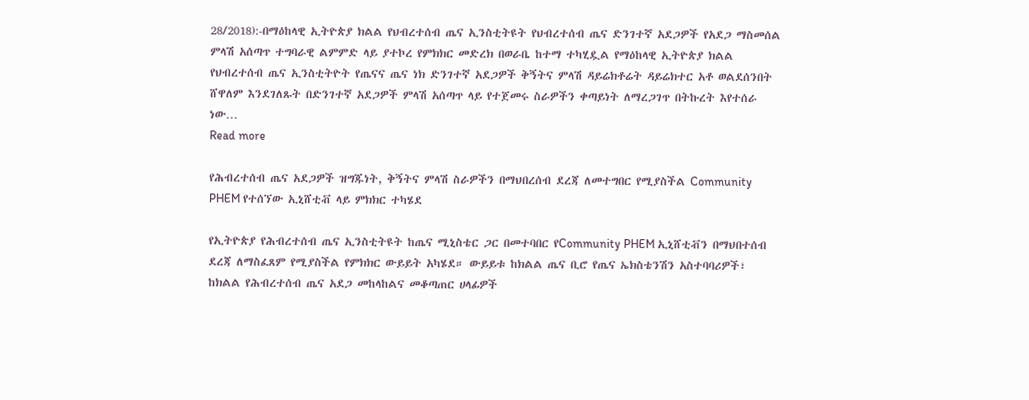28/2018):-በማዕከላዊ ኢትዮጵያ ክልል የህብረተሰብ ጤና ኢንስቲትዩት የህብረተሰብ ጤና ድንገተኛ አደጋዎች የአደጋ ማስመሰል ምላሽ አሰጣጥ ተግባራዊ ልምምድ ላይ ያተኮረ የምክክር መድረክ በወራቤ ከተማ ተካሂዷል የማዕከላዊ ኢትዮጵያ ክልል የህብረተሰብ ጤና ኢንስቲትዮት የጤናና ጤና ነክ ድንገተኛ አደጋዎች ቅኝትና ምላሽ ዳይሬክቶሬት ዳይሬክተር አቶ ወልደሰንበት ሸዋለም እንደገለጹት በድንገተኛ አደጋዎች ምላሽ አሰጣጥ ላይ የተጀመሩ ስራዎችን ቀጣይነት ለማረጋገጥ በትኩረት እየተሰራ ነው…
Read more

የሕብረተሰብ ጤና አደጋዎች ዝግጁነት, ቅኝትና ምላሽ ስራዎችን በማህበረሰብ ደረጃ ለመተግበር የሚያስችል Community PHEM የተሰኘው ኢኒሸቲቭ ላይ ምክክር ተካሄደ

የኢትዮጵያ የሕብረተሰብ ጤና ኢንስቲትዩት ከጤና ሚኒስቴር ጋር በመተባበር የCommunity PHEM ኢኒሸቲቭን በማህበተሰብ ደረጃ ለማስፈጸም የሚያስችል የምክክር ውይይት አካሄደ። ውይይቱ ከክልል ጤና ቢሮ የጤና ኤክስቴንሽን አስተባባሪዎች፣ ከክልል የሕብረተሰብ ጤና አደጋ መከላከልና መቆጣጠር ሀላፊዎች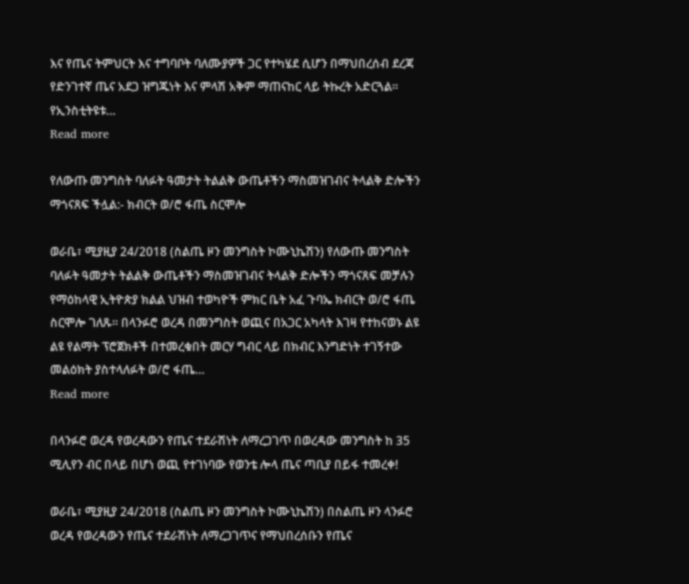እና የጤና ትምህርት እና ተግባቦት ባለሙያዎች ጋር የተካሄደ ሲሆን በማህበረሰብ ደረጃ የድንገተኛ ጤና አደጋ ዝግጁነት እና ምላሽ አቅም ማጠናከር ላይ ትኩረት አድርጓል። የኢንስቲትዩቱ…
Read more

የለውጡ መንግስት ባለፉት ዓመታት ትልልቅ ውጤቶችን ማስመዝገብና ትላልቅ ድሎችን ማጎናጸፍ ችሏል:- ክብርት ወ/ሮ ፋጤ ስርሞሎ

ወራቤ፣ ሚያዚያ 24/2018 (ስልጤ ዞን መንግስት ኮሙኒኬሽን) የለውጡ መንግስት ባለፉት ዓመታት ትልልቅ ውጤቶችን ማስመዝገብና ትላልቅ ድሎችን ማጎናጸፍ መቻሉን የማዕከላዊ ኢትዮጵያ ክልል ህዝብ ተወካዮች ምክር ቤት አፈ ጉባኤ ክብርት ወ/ሮ ፋጤ ስርሞሎ ገለጹ። በላንፉሮ ወረዳ በመንግስት ወጪና በአጋር አካላት እገዛ የተከናወኑ ልዩ ልዩ የልማት ፕሮጀክቶች በተመረቁበት መርሃ ግብር ላይ በክብር እንግድነት ተገኝተው መልዕክት ያስተላለፉት ወ/ሮ ፋጤ…
Read more

በላንፉሮ ወረዳ የወረዳውን የጤና ተደራሽነት ለማረጋገጥ በወረዳው መንግስት ከ 35 ሚሊየን ብር በላይ በሆነ ወጪ የተገነባው የወንቴ ሎላ ጤና ጣቢያ በይፋ ተመረቀ!

ወራቤ፣ ሚያዚያ 24/2018 (ስልጤ ዞን መንግስት ኮሙኒኬሽን) በስልጤ ዞን ላንፉሮ ወረዳ የወረዳውን የጤና ተደራሽነት ለማረጋገጥና የማህበረሰቡን የጤና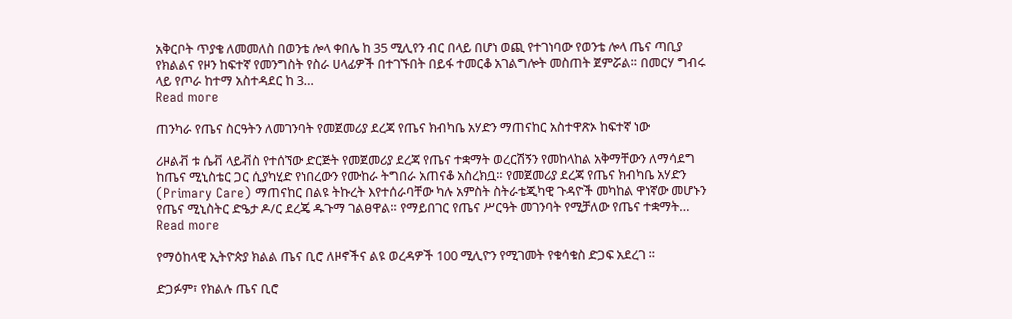አቅርቦት ጥያቄ ለመመለስ በወንቴ ሎላ ቀበሌ ከ 35 ሚሊየን ብር በላይ በሆነ ወጪ የተገነባው የወንቴ ሎላ ጤና ጣቢያ የክልልና የዞን ከፍተኛ የመንግስት የስራ ሀላፊዎች በተገኙበት በይፋ ተመርቆ አገልግሎት መስጠት ጀምሯል። በመርሃ ግብሩ ላይ የጦራ ከተማ አስተዳደር ከ 3…
Read more

ጠንካራ የጤና ስርዓትን ለመገንባት የመጀመሪያ ደረጃ የጤና ክብካቤ አሃድን ማጠናከር አስተዋጽኦ ከፍተኛ ነው

ሪዞልቭ ቱ ሴቭ ላይቭስ የተሰኘው ድርጅት የመጀመሪያ ደረጃ የጤና ተቋማት ወረርሽኝን የመከላከል አቅማቸውን ለማሳደግ ከጤና ሚኒስቴር ጋር ሲያካሂድ የነበረውን የሙከራ ትግበራ አጠናቆ አስረክቧ። የመጀመሪያ ደረጃ የጤና ክብካቤ አሃድን (Primary Care) ማጠናከር በልዩ ትኩረት እየተሰራባቸው ካሉ አምስት ስትራቴጂካዊ ጉዳዮች መካከል ዋነኛው መሆኑን የጤና ሚኒስትር ድዔታ ዶ/ር ደረጄ ዱጉማ ገልፀዋል። የማይበገር የጤና ሥርዓት መገንባት የሚቻለው የጤና ተቋማት…
Read more

የማዕከላዊ ኢትዮጵያ ክልል ጤና ቢሮ ለዞኖችና ልዩ ወረዳዎች 100 ሚሊዮን የሚገመት የቁሳቁስ ድጋፍ አደረገ ።

ድጋፉም፣ የክልሉ ጤና ቢሮ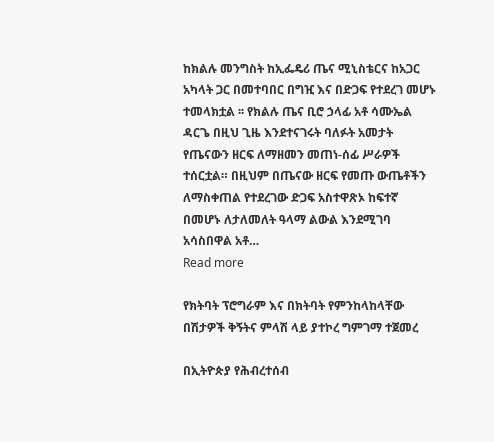ከክልሉ መንግስት ከኢፌዴሪ ጤና ሚኒስቴርና ከአጋር አካላት ጋር በመተባበር በግዢ እና በድጋፍ የተደረገ መሆኑ ተመላክቷል ፡፡ የክልሉ ጤና ቢሮ ኃላፊ አቶ ሳሙኤል ዳርጌ በዚህ ጊዜ እንደተናገሩት ባለፉት አመታት የጤናውን ዘርፍ ለማዘመን መጠነ-ሰፊ ሥራዎች ተሰርቷል። በዚህም በጤናው ዘርፍ የመጡ ውጤቶችን ለማስቀጠል የተደረገው ድጋፍ አስተዋጽኦ ከፍተኛ በመሆኑ ለታለመለት ዓላማ ልውል እንደሚገባ አሳስበዋል አቶ…
Read more

የክትባት ፕሮግራም እና በክትባት የምንከላከላቸው በሽታዎች ቅኝትና ምላሽ ላይ ያተኮረ ግምገማ ተጀመረ

በኢትዮጵያ የሕብረተሰብ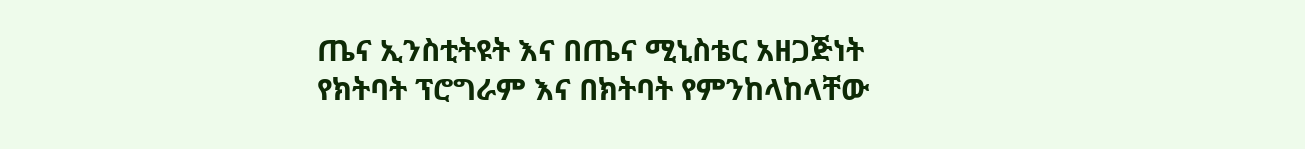ጤና ኢንስቲትዩት እና በጤና ሚኒስቴር አዘጋጅነት የክትባት ፕሮግራም እና በክትባት የምንከላከላቸው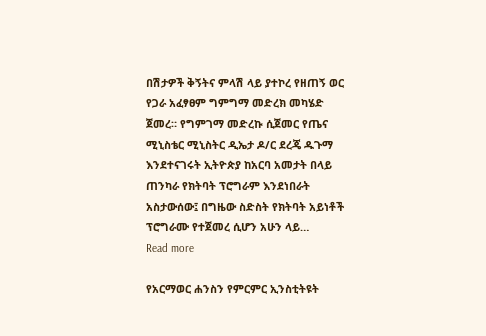በሽታዎች ቅኝትና ምላሽ ላይ ያተኮረ የዘጠኝ ወር የጋራ አፈፃፀም ግምግማ መድረክ መካሄድ ጀመረ። የግምገማ መድረኩ ሲጀመር የጤና ሚኒስቴር ሚኒስትር ዲኤታ ዶ/ር ደረጄ ዱጉማ እንደተናገሩት ኢትዮጵያ ከአርባ አመታት በላይ ጠንካራ የክትባት ፕሮግራም እንደነበራት አስታውሰው፤ በግዜው ስድስት የክትባት አይነቶች ፕሮግራሙ የተጀመረ ሲሆን አሁን ላይ…
Read more

የአርማወር ሐንስን የምርምር ኢንስቲትዩት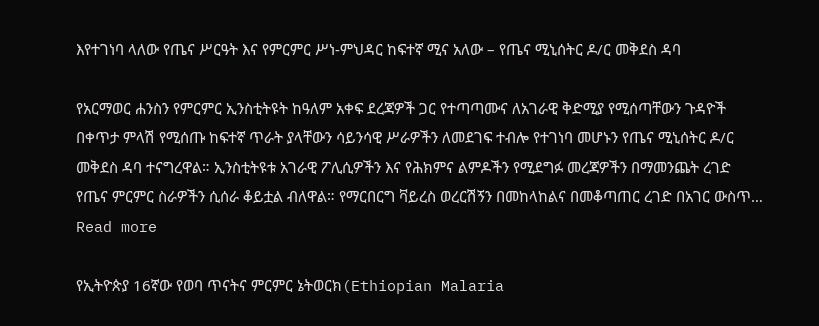እየተገነባ ላለው የጤና ሥርዓት እና የምርምር ሥነ-ምህዳር ከፍተኛ ሚና አለው – የጤና ሚኒሰትር ዶ/ር መቅደስ ዳባ

የአርማወር ሐንስን የምርምር ኢንስቲትዩት ከዓለም አቀፍ ደረጃዎች ጋር የተጣጣሙና ለአገራዊ ቅድሚያ የሚሰጣቸውን ጉዳዮች በቀጥታ ምላሽ የሚሰጡ ከፍተኛ ጥራት ያላቸውን ሳይንሳዊ ሥራዎችን ለመደገፍ ተብሎ የተገነባ መሆኑን የጤና ሚኒሰትር ዶ/ር መቅደስ ዳባ ተናግረዋል። ኢንስቲትዩቱ አገራዊ ፖሊሲዎችን እና የሕክምና ልምዶችን የሚደግፉ መረጃዎችን በማመንጨት ረገድ የጤና ምርምር ስራዎችን ሲሰራ ቆይቷል ብለዋል። የማርበርግ ቫይረስ ወረርሽኝን በመከላከልና በመቆጣጠር ረገድ በአገር ውስጥ…
Read more

የኢትዮጵያ 16ኛው የወባ ጥናትና ምርምር ኔትወርክ(Ethiopian Malaria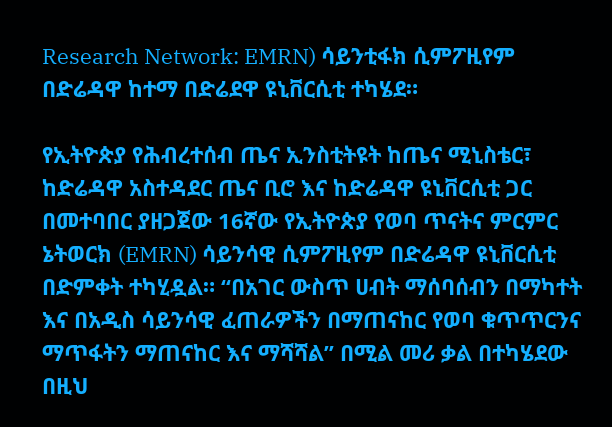Research Network: EMRN) ሳይንቲፋክ ሲምፖዚየም በድሬዳዋ ከተማ በድሬደዋ ዩኒቨርሲቲ ተካሄደ።

የኢትዮጵያ የሕብረተሰብ ጤና ኢንስቲትዩት ከጤና ሚኒስቴር፣ ከድሬዳዋ አስተዳደር ጤና ቢሮ እና ከድሬዳዋ ዩኒቨርሲቲ ጋር በመተባበር ያዘጋጀው 16ኛው የኢትዮጵያ የወባ ጥናትና ምርምር ኔትወርክ (EMRN) ሳይንሳዊ ሲምፖዚየም በድሬዳዋ ዩኒቨርሲቲ በድምቀት ተካሂዷል። “በአገር ውስጥ ሀብት ማሰባሰብን በማካተት እና በአዲስ ሳይንሳዊ ፈጠራዎችን በማጠናከር የወባ ቁጥጥርንና ማጥፋትን ማጠናከር እና ማሻሻል” በሚል መሪ ቃል በተካሄደው በዚህ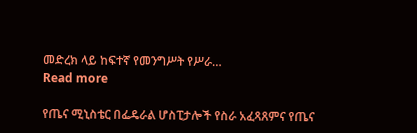መድረክ ላይ ከፍተኛ የመንግሥት የሥራ…
Read more

የጤና ሚኒስቴር በፌዴራል ሆስፒታሎች የስራ አፈጻጸምና የጤና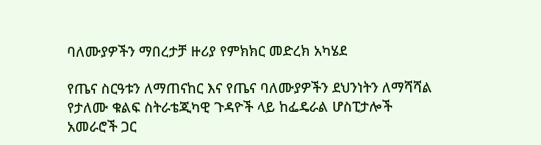ባለሙያዎችን ማበረታቻ ዙሪያ የምክክር መድረክ አካሄደ

የጤና ስርዓቱን ለማጠናከር እና የጤና ባለሙያዎችን ደህንነትን ለማሻሻል የታለሙ ቁልፍ ስትራቴጂካዊ ጉዳዮች ላይ ከፌዴራል ሆስፒታሎች አመራሮች ጋር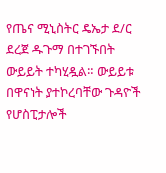የጤና ሚኒስትር ዴኤታ ደ/ር ደረጀ ዱጉማ በተገኙበት ውይይት ተካሂዷል። ውይይቱ በዋናነት ያተኮረባቸው ጉዳዮች የሆስፒታሎች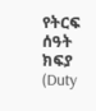የትርፍ ሰዓት ክፍያ (Duty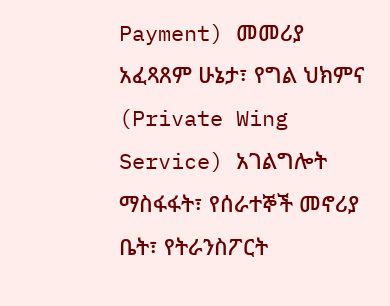Payment) መመሪያ አፈጻጸም ሁኔታ፣ የግል ህክምና (Private Wing Service) አገልግሎት ማስፋፋት፣ የሰራተኞች መኖሪያ ቤት፣ የትራንስፖርት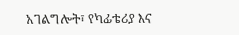አገልግሎት፣ የካፊቴሪያ እና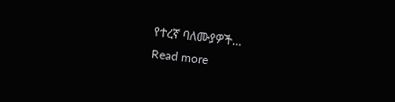የተረኛ ባለሙያዎች…
Read more